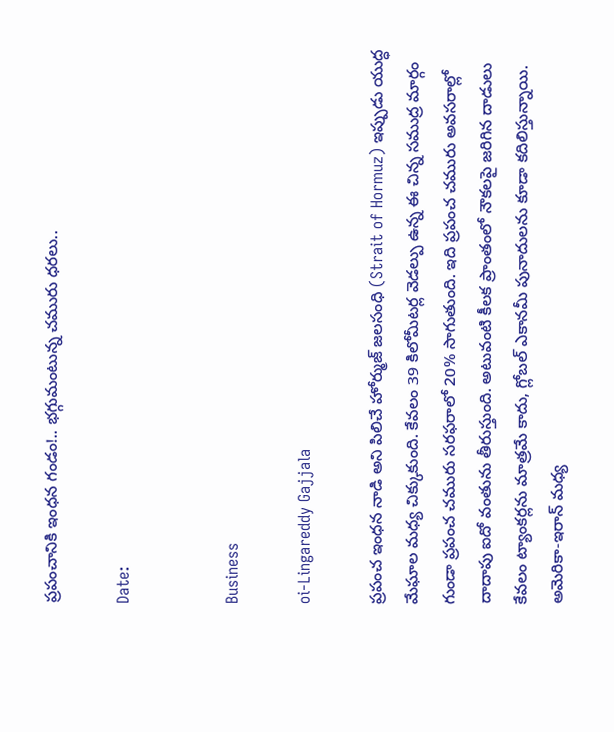ప్రపంచానికి ఇంధన గండం!.. భగ్గుమంటున్న చమురు ధరలు..

Date:


Business

oi-Lingareddy Gajjala

ప్రపంచ ఇంధన నాడి అని పిలిచే హోర్ముజ్ జలసంధి (Strait of Hormuz) ఇప్పుడు యుద్ధ మేఘాల మధ్య చిక్కుకుంది. కేవలం 39 కిలోమీటర్ల వెడల్పు ఉన్న ఈ చిన్న సముద్ర మార్గం గుండా ప్రపంచ చమురు సరఫరాలో 20% సాగుతుంది. ఇది ప్రపంచ చమురు అవసరాల్లో దాదాపు ఐదో వంతును తీరుస్తుంది. అటువంటి కీలక ప్రాంతంలో నౌకలపై జరిగిన దాడులు కేవలం ట్యాంకర్లను మాత్రమే కాదు, గ్లోబల్ ఎకానమీ పునాదులను కూడా కదిలిస్తున్నాయి. అమెరికా-ఇరాన్ మధ్య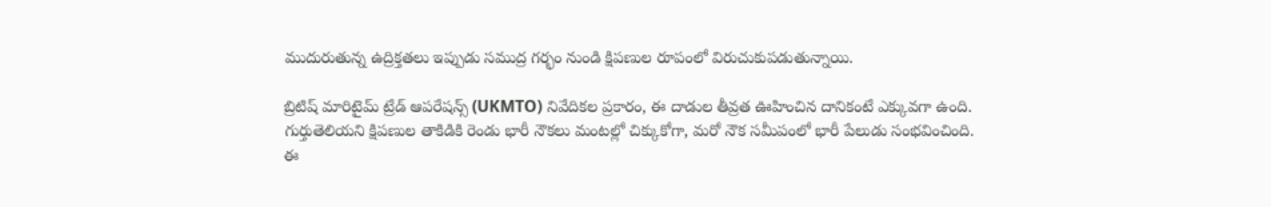ముదురుతున్న ఉద్రిక్తతలు ఇప్పుడు సముద్ర గర్భం నుండి క్షిపణుల రూపంలో విరుచుకుపడుతున్నాయి.

బ్రిటిష్ మారిటైమ్ ట్రేడ్ ఆపరేషన్స్ (UKMTO) నివేదికల ప్రకారం, ఈ దాడుల తీవ్రత ఊహించిన దానికంటే ఎక్కువగా ఉంది. గుర్తుతెలియని క్షిపణుల తాకిడికి రెండు భారీ నౌకలు మంటల్లో చిక్కుకోగా, మరో నౌక సమీపంలో భారీ పేలుడు సంభవించింది. ఈ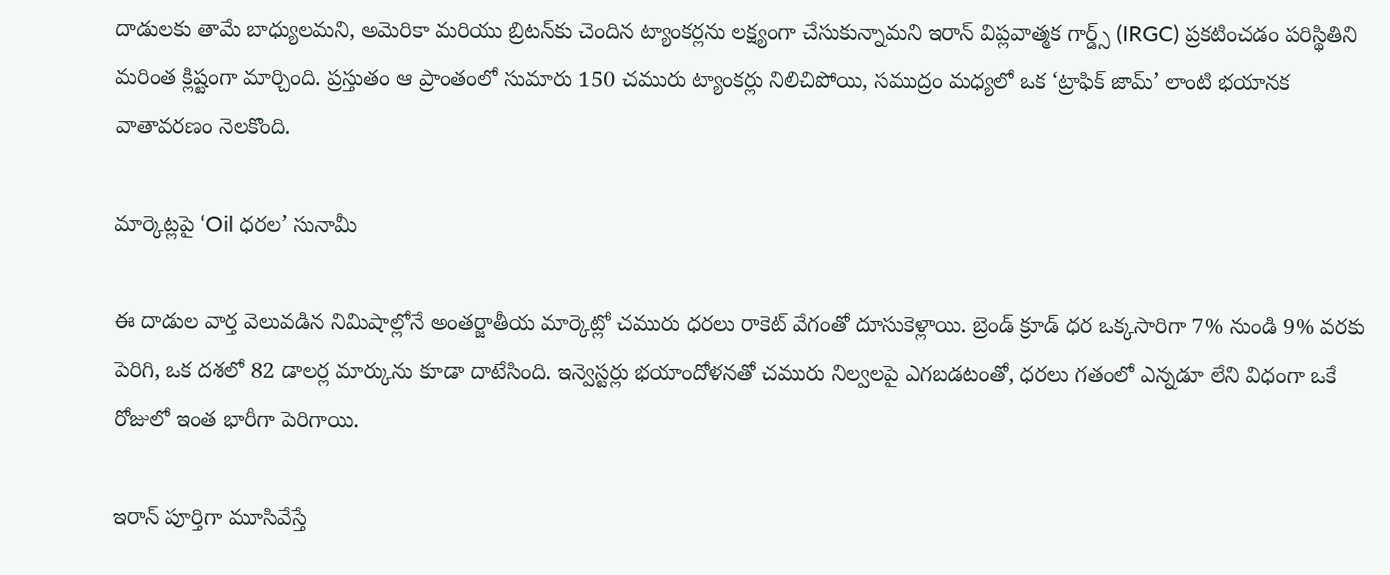దాడులకు తామే బాధ్యులమని, అమెరికా మరియు బ్రిటన్‌కు చెందిన ట్యాంకర్లను లక్ష్యంగా చేసుకున్నామని ఇరాన్ విప్లవాత్మక గార్డ్స్ (IRGC) ప్రకటించడం పరిస్థితిని మరింత క్లిష్టంగా మార్చింది. ప్రస్తుతం ఆ ప్రాంతంలో సుమారు 150 చమురు ట్యాంకర్లు నిలిచిపోయి, సముద్రం మధ్యలో ఒక ‘ట్రాఫిక్ జామ్’ లాంటి భయానక వాతావరణం నెలకొంది.

మార్కెట్లపై ‘Oil ధరల’ సునామీ

ఈ దాడుల వార్త వెలువడిన నిమిషాల్లోనే అంతర్జాతీయ మార్కెట్లో చమురు ధరలు రాకెట్ వేగంతో దూసుకెళ్లాయి. బ్రెండ్ క్రూడ్ ధర ఒక్కసారిగా 7% నుండి 9% వరకు పెరిగి, ఒక దశలో 82 డాలర్ల మార్కును కూడా దాటేసింది. ఇన్వెస్టర్లు భయాందోళనతో చమురు నిల్వలపై ఎగబడటంతో, ధరలు గతంలో ఎన్నడూ లేని విధంగా ఒకే రోజులో ఇంత భారీగా పెరిగాయి.

ఇరాన్ పూర్తిగా మూసివేస్తే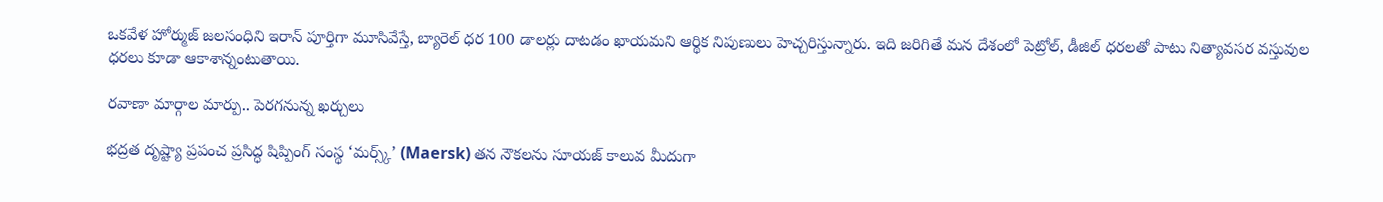ఒకవేళ హోర్ముజ్ జలసంధిని ఇరాన్ పూర్తిగా మూసివేస్తే, బ్యారెల్ ధర 100 డాలర్లు దాటడం ఖాయమని ఆర్థిక నిపుణులు హెచ్చరిస్తున్నారు. ఇది జరిగితే మన దేశంలో పెట్రోల్, డీజిల్ ధరలతో పాటు నిత్యావసర వస్తువుల ధరలు కూడా ఆకాశాన్నంటుతాయి.

రవాణా మార్గాల మార్పు.. పెరగనున్న ఖర్చులు

భద్రత దృష్ట్యా ప్రపంచ ప్రసిద్ధ షిప్పింగ్ సంస్థ ‘మర్స్క్’ (Maersk) తన నౌకలను సూయజ్ కాలువ మీదుగా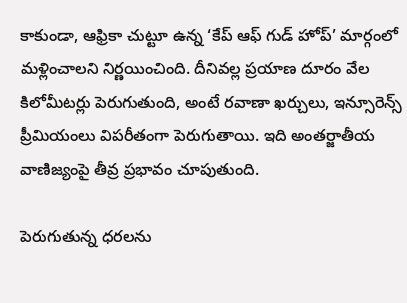కాకుండా, ఆఫ్రికా చుట్టూ ఉన్న ‘కేప్ ఆఫ్ గుడ్ హోప్’ మార్గంలో మళ్లించాలని నిర్ణయించింది. దీనివల్ల ప్రయాణ దూరం వేల కిలోమీటర్లు పెరుగుతుంది, అంటే రవాణా ఖర్చులు, ఇన్సూరెన్స్ ప్రీమియంలు విపరీతంగా పెరుగుతాయి. ఇది అంతర్జాతీయ వాణిజ్యంపై తీవ్ర ప్రభావం చూపుతుంది.

పెరుగుతున్న ధరలను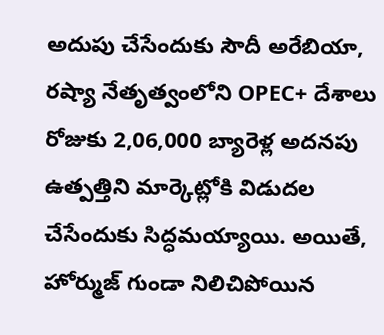అదుపు చేసేందుకు సౌదీ అరేబియా, రష్యా నేతృత్వంలోని OPEC+ దేశాలు రోజుకు 2,06,000 బ్యారెళ్ల అదనపు ఉత్పత్తిని మార్కెట్లోకి విడుదల చేసేందుకు సిద్ధమయ్యాయి. అయితే, హోర్ముజ్ గుండా నిలిచిపోయిన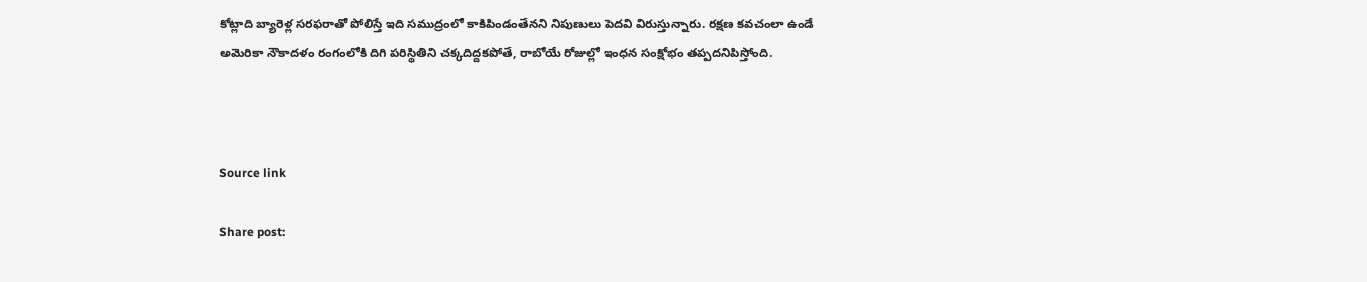కోట్లాది బ్యారెళ్ల సరఫరాతో పోలిస్తే ఇది సముద్రంలో కాకిపిండంతేనని నిపుణులు పెదవి విరుస్తున్నారు. రక్షణ కవచంలా ఉండే అమెరికా నౌకాదళం రంగంలోకి దిగి పరిస్థితిని చక్కదిద్దకపోతే, రాబోయే రోజుల్లో ఇంధన సంక్షోభం తప్పదనిపిస్తోంది.



Source link

Share post: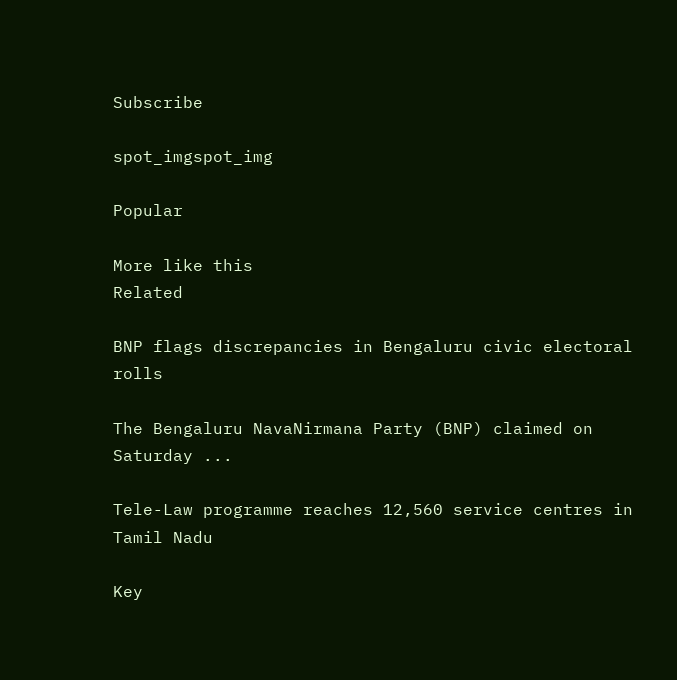Subscribe

spot_imgspot_img

Popular

More like this
Related

BNP flags discrepancies in Bengaluru civic electoral rolls

The Bengaluru NavaNirmana Party (BNP) claimed on Saturday ...

Tele-Law programme reaches 12,560 service centres in Tamil Nadu

Key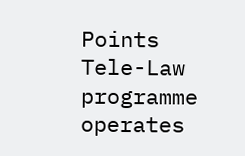Points Tele-Law programme operates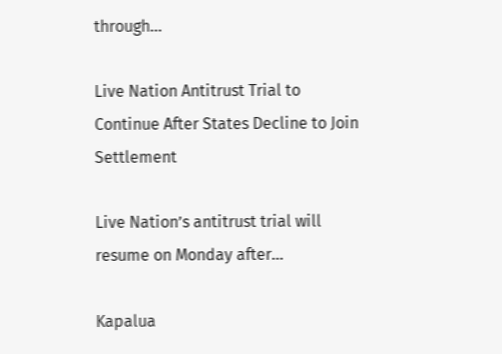through...

Live Nation Antitrust Trial to Continue After States Decline to Join Settlement

Live Nation’s antitrust trial will resume on Monday after...

Kapalua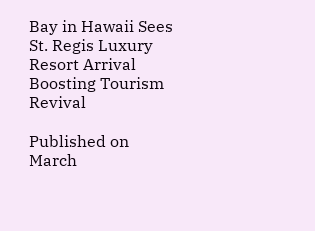Bay in Hawaii Sees St. Regis Luxury Resort Arrival Boosting Tourism Revival

Published on March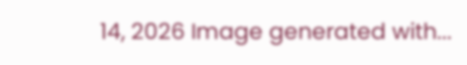14, 2026 Image generated with...